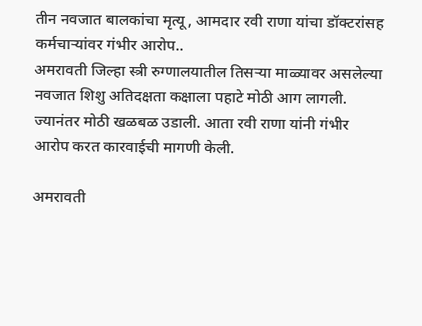तीन नवजात बालकांचा मृत्यू, आमदार रवी राणा यांचा डॉक्टरांसह कर्मचाऱ्यांवर गंभीर आरोप..
अमरावती जिल्हा स्त्री रुग्णालयातील तिसऱ्या माळ्यावर असलेल्या नवजात शिशु अतिदक्षता कक्षाला पहाटे मोठी आग लागली. ज्यानंतर मोठी खळबळ उडाली. आता रवी राणा यांनी गंभीर आरोप करत कारवाईची मागणी केली.

अमरावती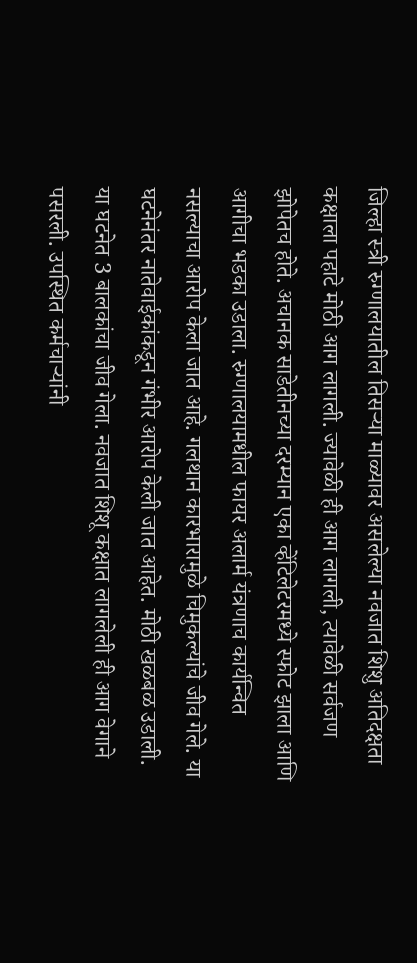जिल्हा स्त्री रुग्णालयातील तिसऱ्या माळ्यावर असलेल्या नवजात शिशु अतिदक्षता कक्षाला पहाटे मोठी आग लागली. ज्यावेळी ही आग लागली, त्यावेळी सर्वजण झोपेतच होते. अचानक साडेतीनच्या दरम्यान एका व्हेंटिलेटरमध्ये स्फोट झाला आणि आगीचा भडका उडाला. रुग्णालयामधील फायर अलार्म यंत्रणाच कार्यन्वित नसल्याचा आरोप केला जात आहे. गलथान कारभारामुळे चिमुकल्यांचे जीव गेले. या घटनेनंतर नातेवाईकांकडून गंभीर आरोप केली जात आहेत. मोठी खळबळ उडाली. या घटनेत 3 बालकांचा जीव गेला. नवजात शिशू कक्षात लागलेली ही आग वेगाने पसरली. उपस्थित कर्मचाऱ्यांनी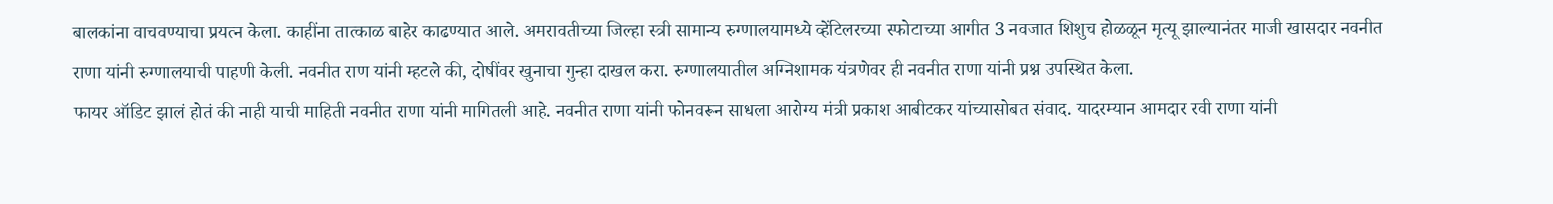बालकांना वाचवण्याचा प्रयत्न केला. काहींना तात्काळ बाहेर काढण्यात आले. अमरावतीच्या जिल्हा स्त्री सामान्य रुग्णालयामध्ये व्हेंटिलरच्या स्फोटाच्या आगीत 3 नवजात शिशुच होळळून मृत्यू झाल्यानंतर माजी खासदार नवनीत राणा यांनी रुग्णालयाची पाहणी केली. नवनीत राण यांनी म्हटले की, दोषींवर खुनाचा गुन्हा दाखल करा. रुग्णालयातील अग्निशामक यंत्रणेवर ही नवनीत राणा यांनी प्रश्न उपस्थित केला.
फायर ऑडिट झालं होतं की नाही याची माहिती नवनीत राणा यांनी मागितली आहे. नवनीत राणा यांनी फोनवरून साधला आरोग्य मंत्री प्रकाश आबीटकर यांच्यासोबत संवाद. यादरम्यान आमदार रवी राणा यांनी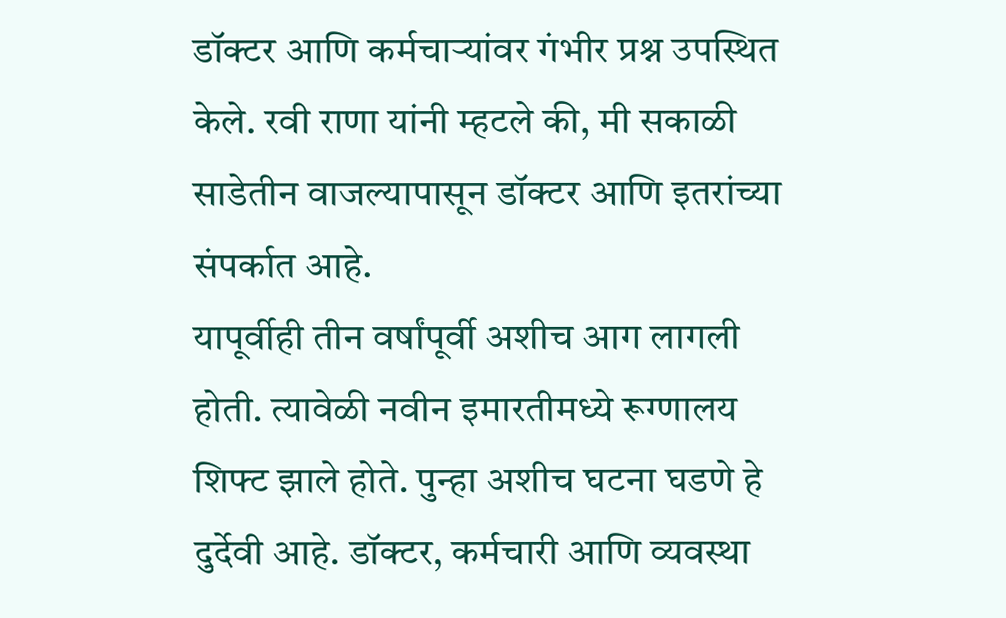डॉक्टर आणि कर्मचाऱ्यांवर गंभीर प्रश्न उपस्थित केले. रवी राणा यांनी म्हटले की, मी सकाळी साडेतीन वाजल्यापासून डॉक्टर आणि इतरांच्या संपर्कात आहे.
यापूर्वीही तीन वर्षांपूर्वी अशीच आग लागली होती. त्यावेळी नवीन इमारतीमध्ये रूग्णालय शिफ्ट झाले होते. पुन्हा अशीच घटना घडणे हे दुर्देवी आहे. डॉक्टर, कर्मचारी आणि व्यवस्था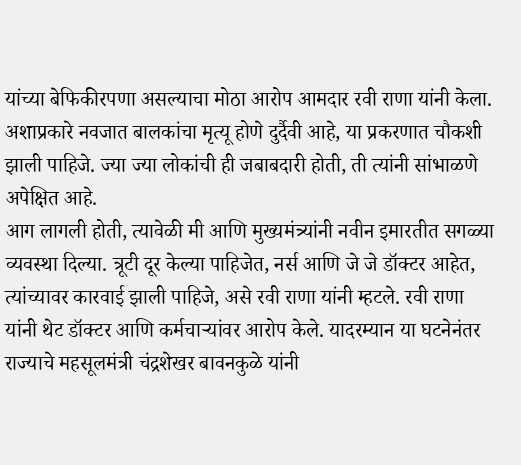यांच्या बेफिकीरपणा असल्याचा मोठा आरोप आमदार रवी राणा यांनी केला. अशाप्रकारे नवजात बालकांचा मृत्यू होणे दुर्दैवी आहे, या प्रकरणात चौकशी झाली पाहिजे. ज्या ज्या लोकांची ही जबाबदारी होती, ती त्यांनी सांभाळणे अपेक्षित आहे.
आग लागली होती, त्यावेळी मी आणि मुख्यमंत्र्यांनी नवीन इमारतीत सगळ्या व्यवस्था दिल्या. त्रूटी दूर केल्या पाहिजेत, नर्स आणि जे जे डॉक्टर आहेत, त्यांच्यावर कारवाई झाली पाहिजे, असे रवी राणा यांनी म्हटले. रवी राणा यांनी थेट डॉक्टर आणि कर्मचाऱ्यांवर आरोप केले. यादरम्यान या घटनेनंतर राज्याचे महसूलमंत्री चंद्रशेखर बावनकुळे यांनी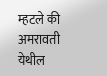म्हटले की अमरावती येथील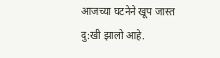आजच्या घटनेने खूप जास्त दु:खी झालो आहे.